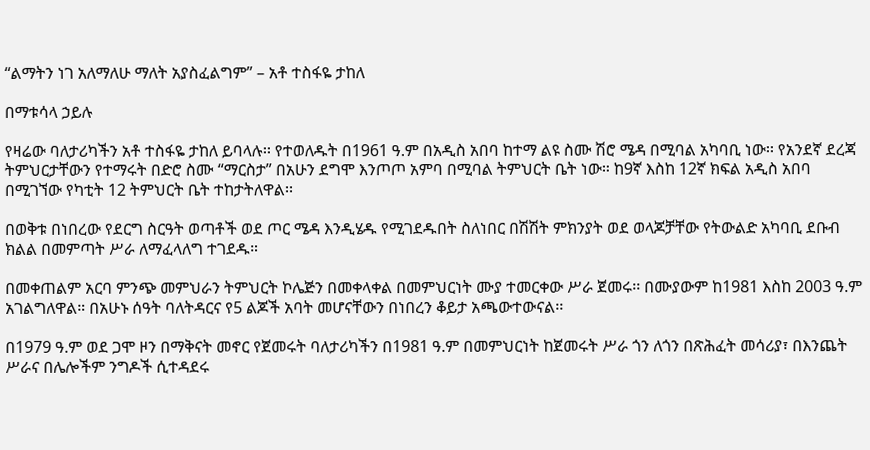“ልማትን ነገ አለማለሁ ማለት አያስፈልግም” – አቶ ተስፋዬ ታከለ

በማቱሳላ ኃይሉ

የዛሬው ባለታሪካችን አቶ ተስፋዬ ታከለ ይባላሉ፡፡ የተወለዱት በ1961 ዓ.ም በአዲስ አበባ ከተማ ልዩ ስሙ ሽሮ ሜዳ በሚባል አካባቢ ነው፡፡ የአንደኛ ደረጃ ትምህርታቸውን የተማሩት በድሮ ስሙ “ማርስታ” በአሁን ደግሞ እንጦጦ አምባ በሚባል ትምህርት ቤት ነው። ከ9ኛ እስከ 12ኛ ክፍል አዲስ አበባ በሚገኘው የካቲት 12 ትምህርት ቤት ተከታትለዋል፡፡

በወቅቱ በነበረው የደርግ ስርዓት ወጣቶች ወደ ጦር ሜዳ እንዲሄዱ የሚገደዱበት ስለነበር በሽሽት ምክንያት ወደ ወላጆቻቸው የትውልድ አካባቢ ደቡብ ክልል በመምጣት ሥራ ለማፈላለግ ተገደዱ።

በመቀጠልም አርባ ምንጭ መምህራን ትምህርት ኮሌጅን በመቀላቀል በመምህርነት ሙያ ተመርቀው ሥራ ጀመሩ፡፡ በሙያውም ከ1981 እስከ 2003 ዓ.ም አገልግለዋል። በአሁኑ ሰዓት ባለትዳርና የ5 ልጆች አባት መሆናቸውን በነበረን ቆይታ አጫውተውናል፡፡

በ1979 ዓ.ም ወደ ጋሞ ዞን በማቅናት መኖር የጀመሩት ባለታሪካችን በ1981 ዓ.ም በመምህርነት ከጀመሩት ሥራ ጎን ለጎን በጽሕፈት መሳሪያ፣ በእንጨት ሥራና በሌሎችም ንግዶች ሲተዳደሩ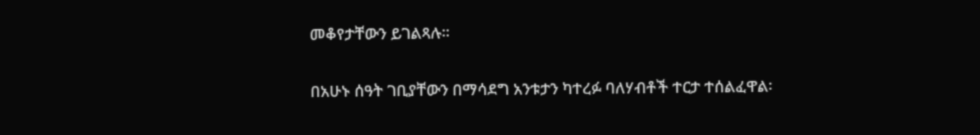መቆየታቸውን ይገልጻሉ፡፡

በአሁኑ ሰዓት ገቢያቸውን በማሳደግ አንቱታን ካተረፉ ባለሃብቶች ተርታ ተሰልፈዋል፡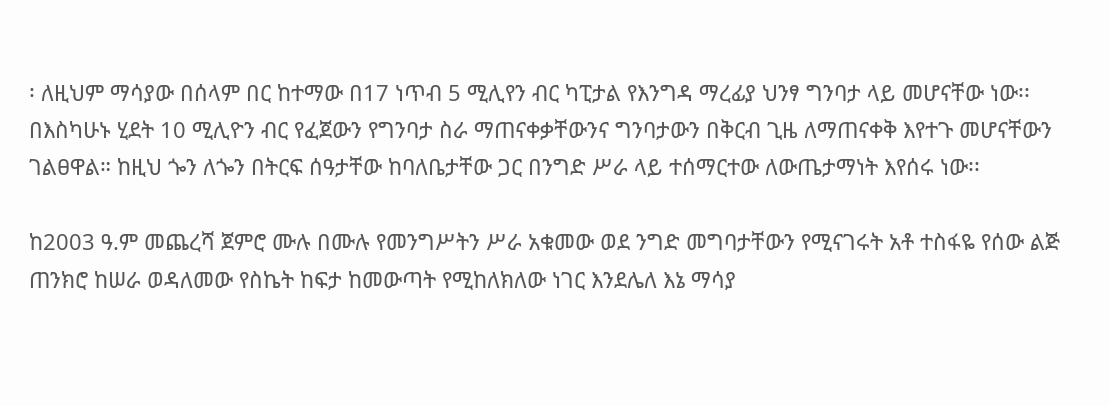፡ ለዚህም ማሳያው በሰላም በር ከተማው በ17 ነጥብ 5 ሚሊየን ብር ካፒታል የእንግዳ ማረፊያ ህንፃ ግንባታ ላይ መሆናቸው ነው፡፡ በእስካሁኑ ሂደት 10 ሚሊዮን ብር የፈጀውን የግንባታ ስራ ማጠናቀቃቸውንና ግንባታውን በቅርብ ጊዜ ለማጠናቀቅ እየተጉ መሆናቸውን ገልፀዋል። ከዚህ ጐን ለጐን በትርፍ ሰዓታቸው ከባለቤታቸው ጋር በንግድ ሥራ ላይ ተሰማርተው ለውጤታማነት እየሰሩ ነው፡፡

ከ2003 ዓ.ም መጨረሻ ጀምሮ ሙሉ በሙሉ የመንግሥትን ሥራ አቁመው ወደ ንግድ መግባታቸውን የሚናገሩት አቶ ተስፋዬ የሰው ልጅ ጠንክሮ ከሠራ ወዳለመው የስኬት ከፍታ ከመውጣት የሚከለክለው ነገር እንደሌለ እኔ ማሳያ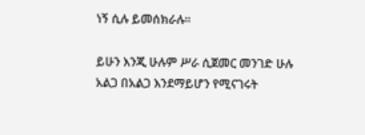ነኝ ሲሉ ይመሰክራሉ፡፡

ይሁን እንጂ ሁሉም ሥራ ሲጀመር መንገድ ሁሉ አልጋ በአልጋ እንደማይሆን የሚናገሩት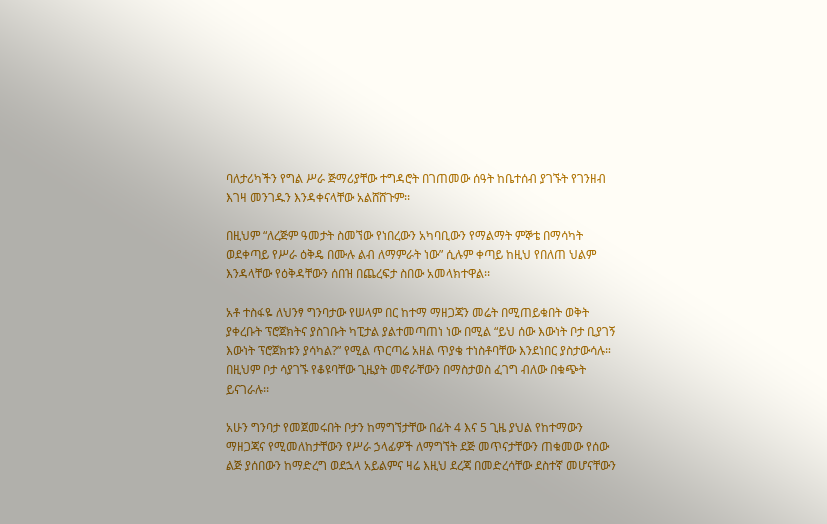ባለታሪካችን የግል ሥራ ጅማሪያቸው ተግዳሮት በገጠመው ሰዓት ከቤተሰብ ያገኙት የገንዘብ እገዛ መንገዱን እንዳቀናላቸው አልሸሸጉም፡፡

በዚህም “ለረጅም ዓመታት ስመኘው የነበረውን አካባቢውን የማልማት ምኞቴ በማሳካት ወደቀጣይ የሥራ ዕቅዴ በሙሉ ልብ ለማምራት ነው” ሲሉም ቀጣይ ከዚህ የበለጠ ህልም እንዳላቸው የዕቅዳቸውን ሰበዝ በጨረፍታ ስበው አመላክተዋል፡፡

አቶ ተስፋዬ ለህንፃ ግንባታው የሠላም በር ከተማ ማዘጋጃን መሬት በሚጠይቁበት ወቅት ያቀረቡት ፕሮጀክትና ያስገቡት ካፒታል ያልተመጣጠነ ነው በሚል “ይህ ሰው እውነት ቦታ ቢያገኝ እውነት ፕሮጀክቱን ያሳካል?” የሚል ጥርጣሬ አዘል ጥያቄ ተነስቶባቸው እንደነበር ያስታውሳሉ። በዚህም ቦታ ሳያገኙ የቆዩባቸው ጊዜያት መኖራቸውን በማስታወስ ፈገግ ብለው በቁጭት ይናገራሉ፡፡

አሁን ግንባታ የመጀመሩበት ቦታን ከማግኘታቸው በፊት 4 እና 5 ጊዜ ያህል የከተማውን ማዘጋጃና የሚመለከታቸውን የሥራ ኃላፊዎች ለማግኘት ደጅ መጥናታቸውን ጠቁመው የሰው ልጅ ያሰበውን ከማድረግ ወደኋላ አይልምና ዛሬ እዚህ ደረጃ በመድረሳቸው ደስተኛ መሆናቸውን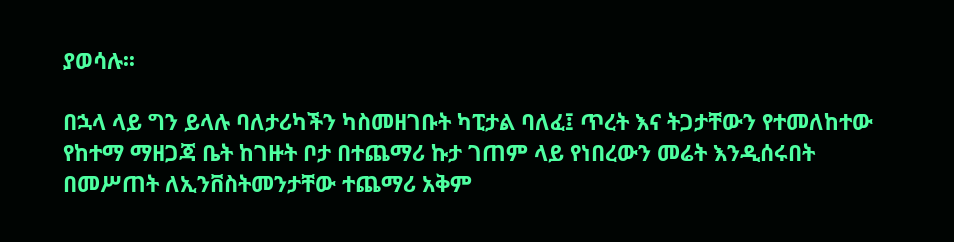ያወሳሉ፡፡

በኋላ ላይ ግን ይላሉ ባለታሪካችን ካስመዘገቡት ካፒታል ባለፈ፤ ጥረት እና ትጋታቸውን የተመለከተው የከተማ ማዘጋጃ ቤት ከገዙት ቦታ በተጨማሪ ኩታ ገጠም ላይ የነበረውን መሬት እንዲሰሩበት በመሥጠት ለኢንቨስትመንታቸው ተጨማሪ አቅም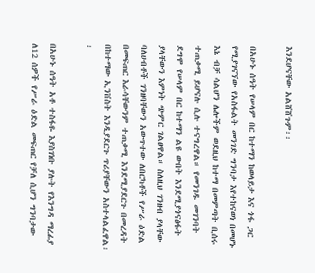እንደሆናቸው አልሸሸጉም፡፡

በአሁኑ ሰዓት የሠላም በር ከተማን ከወላይታ እና ጎፋ ጋር የሚያገናኘው የአስፋልት መንገድ ግንባታ እየተከናወነ በመሆኑ እኔ ብቻ ሳልሆን ሌሎችም ወደዚህ ከተማ በመምጣት ቢሰሩ ተጠቃሚ ይሆናሉ ሲሉ ተናግረዋል። የመንገዱ መገንባት ደግሞ የሠላም በር ከተማን ልዩ ውበት እንደሚያጎናፅፋት ያላቸውን እምነት ጭምር ገልፀዋል። ስለዚህ ገንዘብ ያላቸው ባለሀብቶች ገንዘባቸውን አውጥተው ለበርካቶች የሥራ ዕድል በመፍጠር እራሳቸውንም ተጠቃሚ እንደሚያደርጉ በመረዳት በከተማው ኢንቨስት እንዲያደርጉ ጥሪያቸውን አስተላልፈዋል፡፡

በአሁኑ ሰዓት አቶ ተስፋዬ እያስገነቡ ያሉት የእንግዳ ማረፊያ ለ12 ሰዎች የሥራ ዕድል መፍጠር የቻለ ሲሆን ግንባታው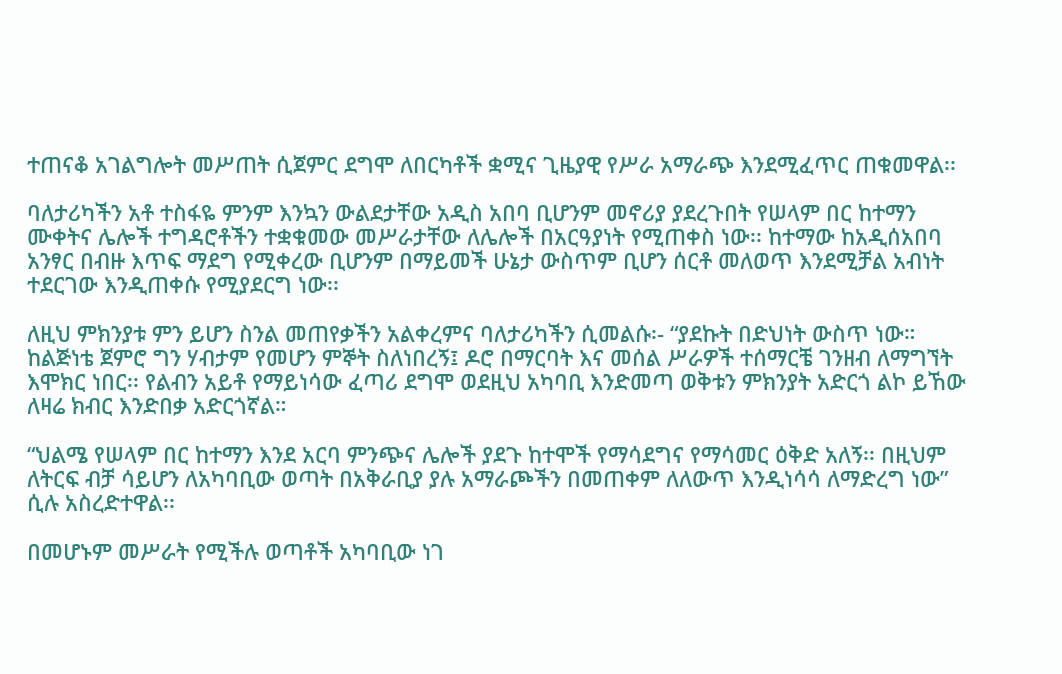ተጠናቆ አገልግሎት መሥጠት ሲጀምር ደግሞ ለበርካቶች ቋሚና ጊዜያዊ የሥራ አማራጭ እንደሚፈጥር ጠቁመዋል፡፡

ባለታሪካችን አቶ ተስፋዬ ምንም እንኳን ውልደታቸው አዲስ አበባ ቢሆንም መኖሪያ ያደረጉበት የሠላም በር ከተማን ሙቀትና ሌሎች ተግዳሮቶችን ተቋቁመው መሥራታቸው ለሌሎች በአርዓያነት የሚጠቀስ ነው፡፡ ከተማው ከአዲሰአበባ አንፃር በብዙ እጥፍ ማደግ የሚቀረው ቢሆንም በማይመች ሁኔታ ውስጥም ቢሆን ሰርቶ መለወጥ እንደሚቻል አብነት ተደርገው እንዲጠቀሱ የሚያደርግ ነው፡፡

ለዚህ ምክንያቱ ምን ይሆን ስንል መጠየቃችን አልቀረምና ባለታሪካችን ሲመልሱ፡- “ያደኩት በድህነት ውስጥ ነው። ከልጅነቴ ጀምሮ ግን ሃብታም የመሆን ምኞት ስለነበረኝ፤ ዶሮ በማርባት እና መሰል ሥራዎች ተሰማርቼ ገንዘብ ለማግኘት እሞክር ነበር፡፡ የልብን አይቶ የማይነሳው ፈጣሪ ደግሞ ወደዚህ አካባቢ እንድመጣ ወቅቱን ምክንያት አድርጎ ልኮ ይኸው ለዛሬ ክብር እንድበቃ አድርጎኛል።

“ህልሜ የሠላም በር ከተማን እንደ አርባ ምንጭና ሌሎች ያደጉ ከተሞች የማሳደግና የማሳመር ዕቅድ አለኝ፡፡ በዚህም ለትርፍ ብቻ ሳይሆን ለአካባቢው ወጣት በአቅራቢያ ያሉ አማራጮችን በመጠቀም ለለውጥ እንዲነሳሳ ለማድረግ ነው” ሲሉ አስረድተዋል፡፡

በመሆኑም መሥራት የሚችሉ ወጣቶች አካባቢው ነገ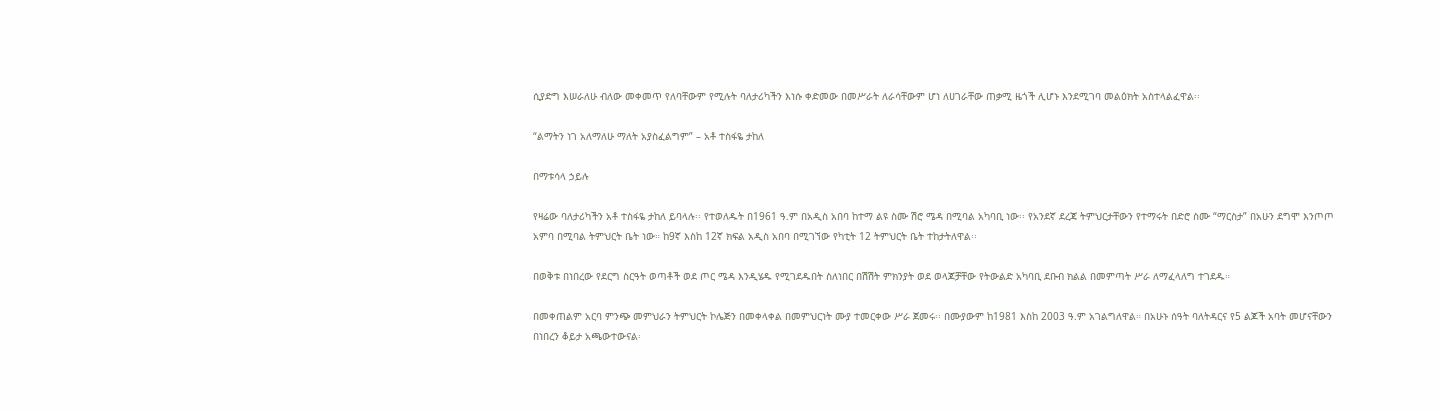ሲያድግ እሠራለሁ ብለው መቀመጥ የለባቸውም የሚሉት ባለታሪካችን እነሱ ቀድመው በመሥራት ለራሳቸውም ሆነ ለሀገራቸው ጠቃሚ ዜጎች ሊሆኑ እንደሚገባ መልዕክት አስተላልፈዋል፡፡

“ልማትን ነገ አለማለሁ ማለት አያስፈልግም” – አቶ ተስፋዬ ታከለ

በማቱሳላ ኃይሉ

የዛሬው ባለታሪካችን አቶ ተስፋዬ ታከለ ይባላሉ፡፡ የተወለዱት በ1961 ዓ.ም በአዲስ አበባ ከተማ ልዩ ስሙ ሽሮ ሜዳ በሚባል አካባቢ ነው፡፡ የአንደኛ ደረጃ ትምህርታቸውን የተማሩት በድሮ ስሙ “ማርስታ” በአሁን ደግሞ እንጦጦ አምባ በሚባል ትምህርት ቤት ነው። ከ9ኛ እስከ 12ኛ ክፍል አዲስ አበባ በሚገኘው የካቲት 12 ትምህርት ቤት ተከታትለዋል፡፡

በወቅቱ በነበረው የደርግ ስርዓት ወጣቶች ወደ ጦር ሜዳ እንዲሄዱ የሚገደዱበት ስለነበር በሽሽት ምክንያት ወደ ወላጆቻቸው የትውልድ አካባቢ ደቡብ ክልል በመምጣት ሥራ ለማፈላለግ ተገደዱ።

በመቀጠልም አርባ ምንጭ መምህራን ትምህርት ኮሌጅን በመቀላቀል በመምህርነት ሙያ ተመርቀው ሥራ ጀመሩ፡፡ በሙያውም ከ1981 እስከ 2003 ዓ.ም አገልግለዋል። በአሁኑ ሰዓት ባለትዳርና የ5 ልጆች አባት መሆናቸውን በነበረን ቆይታ አጫውተውናል፡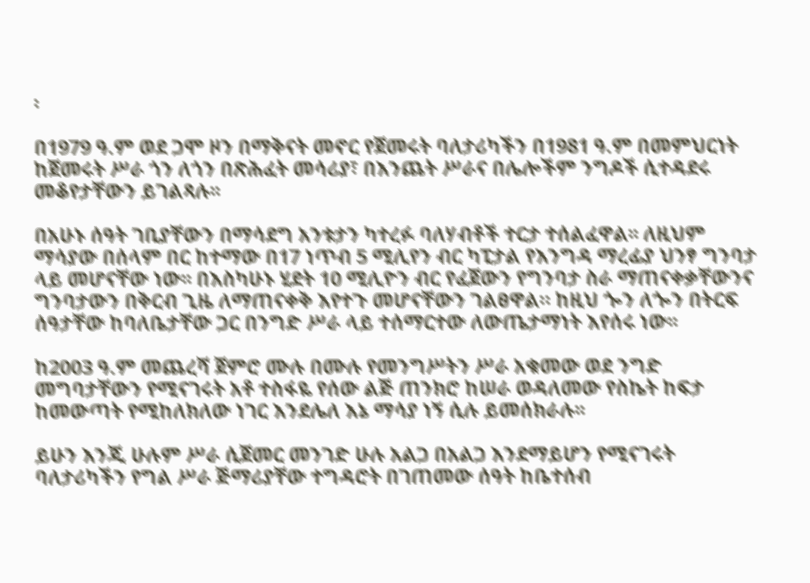፡

በ1979 ዓ.ም ወደ ጋሞ ዞን በማቅናት መኖር የጀመሩት ባለታሪካችን በ1981 ዓ.ም በመምህርነት ከጀመሩት ሥራ ጎን ለጎን በጽሕፈት መሳሪያ፣ በእንጨት ሥራና በሌሎችም ንግዶች ሲተዳደሩ መቆየታቸውን ይገልጻሉ፡፡

በአሁኑ ሰዓት ገቢያቸውን በማሳደግ አንቱታን ካተረፉ ባለሃብቶች ተርታ ተሰልፈዋል፡፡ ለዚህም ማሳያው በሰላም በር ከተማው በ17 ነጥብ 5 ሚሊየን ብር ካፒታል የእንግዳ ማረፊያ ህንፃ ግንባታ ላይ መሆናቸው ነው፡፡ በእስካሁኑ ሂደት 10 ሚሊዮን ብር የፈጀውን የግንባታ ስራ ማጠናቀቃቸውንና ግንባታውን በቅርብ ጊዜ ለማጠናቀቅ እየተጉ መሆናቸውን ገልፀዋል። ከዚህ ጐን ለጐን በትርፍ ሰዓታቸው ከባለቤታቸው ጋር በንግድ ሥራ ላይ ተሰማርተው ለውጤታማነት እየሰሩ ነው፡፡

ከ2003 ዓ.ም መጨረሻ ጀምሮ ሙሉ በሙሉ የመንግሥትን ሥራ አቁመው ወደ ንግድ መግባታቸውን የሚናገሩት አቶ ተስፋዬ የሰው ልጅ ጠንክሮ ከሠራ ወዳለመው የስኬት ከፍታ ከመውጣት የሚከለክለው ነገር እንደሌለ እኔ ማሳያ ነኝ ሲሉ ይመሰክራሉ፡፡

ይሁን እንጂ ሁሉም ሥራ ሲጀመር መንገድ ሁሉ አልጋ በአልጋ እንደማይሆን የሚናገሩት ባለታሪካችን የግል ሥራ ጅማሪያቸው ተግዳሮት በገጠመው ሰዓት ከቤተሰብ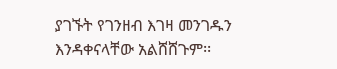ያገኙት የገንዘብ እገዛ መንገዱን እንዳቀናላቸው አልሸሸጉም፡፡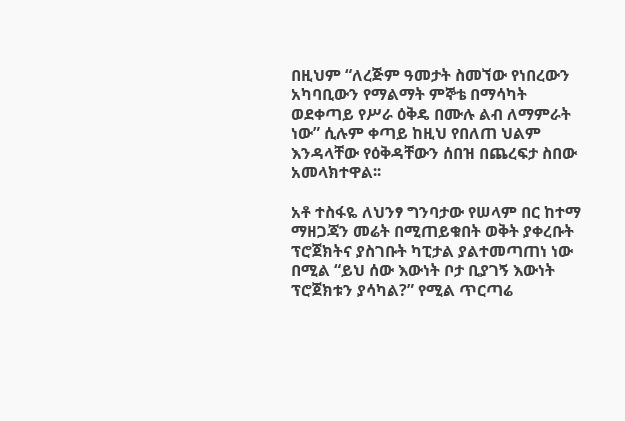በዚህም “ለረጅም ዓመታት ስመኘው የነበረውን አካባቢውን የማልማት ምኞቴ በማሳካት ወደቀጣይ የሥራ ዕቅዴ በሙሉ ልብ ለማምራት ነው” ሲሉም ቀጣይ ከዚህ የበለጠ ህልም እንዳላቸው የዕቅዳቸውን ሰበዝ በጨረፍታ ስበው አመላክተዋል፡፡

አቶ ተስፋዬ ለህንፃ ግንባታው የሠላም በር ከተማ ማዘጋጃን መሬት በሚጠይቁበት ወቅት ያቀረቡት ፕሮጀክትና ያስገቡት ካፒታል ያልተመጣጠነ ነው በሚል “ይህ ሰው እውነት ቦታ ቢያገኝ እውነት ፕሮጀክቱን ያሳካል?” የሚል ጥርጣሬ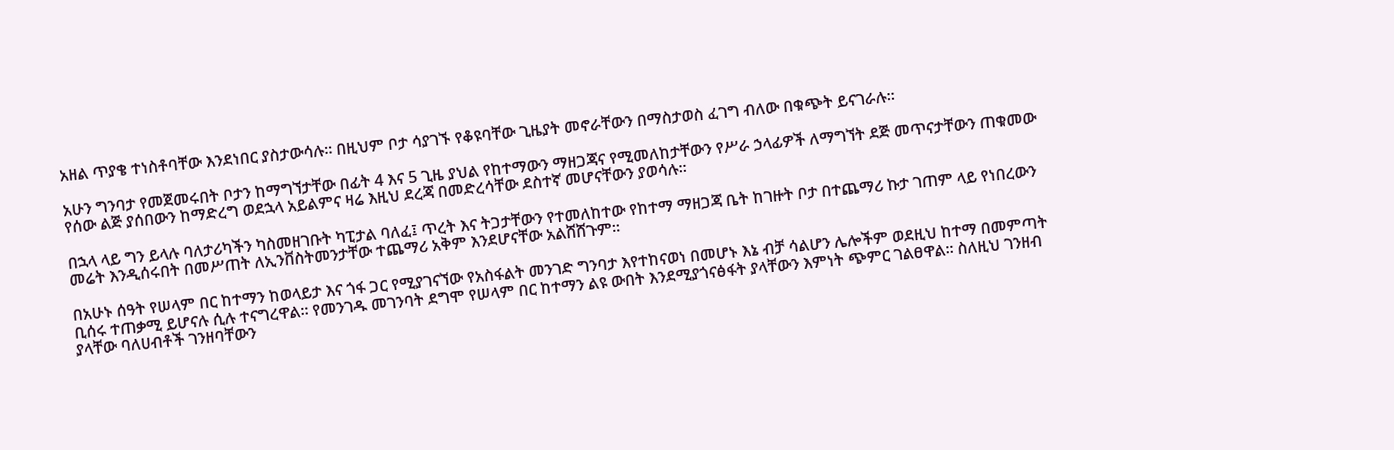አዘል ጥያቄ ተነስቶባቸው እንደነበር ያስታውሳሉ። በዚህም ቦታ ሳያገኙ የቆዩባቸው ጊዜያት መኖራቸውን በማስታወስ ፈገግ ብለው በቁጭት ይናገራሉ፡፡

አሁን ግንባታ የመጀመሩበት ቦታን ከማግኘታቸው በፊት 4 እና 5 ጊዜ ያህል የከተማውን ማዘጋጃና የሚመለከታቸውን የሥራ ኃላፊዎች ለማግኘት ደጅ መጥናታቸውን ጠቁመው የሰው ልጅ ያሰበውን ከማድረግ ወደኋላ አይልምና ዛሬ እዚህ ደረጃ በመድረሳቸው ደስተኛ መሆናቸውን ያወሳሉ፡፡

በኋላ ላይ ግን ይላሉ ባለታሪካችን ካስመዘገቡት ካፒታል ባለፈ፤ ጥረት እና ትጋታቸውን የተመለከተው የከተማ ማዘጋጃ ቤት ከገዙት ቦታ በተጨማሪ ኩታ ገጠም ላይ የነበረውን መሬት እንዲሰሩበት በመሥጠት ለኢንቨስትመንታቸው ተጨማሪ አቅም እንደሆናቸው አልሸሸጉም፡፡

በአሁኑ ሰዓት የሠላም በር ከተማን ከወላይታ እና ጎፋ ጋር የሚያገናኘው የአስፋልት መንገድ ግንባታ እየተከናወነ በመሆኑ እኔ ብቻ ሳልሆን ሌሎችም ወደዚህ ከተማ በመምጣት ቢሰሩ ተጠቃሚ ይሆናሉ ሲሉ ተናግረዋል። የመንገዱ መገንባት ደግሞ የሠላም በር ከተማን ልዩ ውበት እንደሚያጎናፅፋት ያላቸውን እምነት ጭምር ገልፀዋል። ስለዚህ ገንዘብ ያላቸው ባለሀብቶች ገንዘባቸውን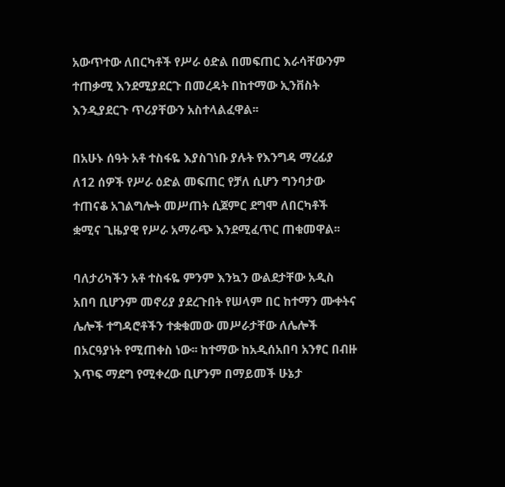አውጥተው ለበርካቶች የሥራ ዕድል በመፍጠር እራሳቸውንም ተጠቃሚ እንደሚያደርጉ በመረዳት በከተማው ኢንቨስት እንዲያደርጉ ጥሪያቸውን አስተላልፈዋል፡፡

በአሁኑ ሰዓት አቶ ተስፋዬ እያስገነቡ ያሉት የእንግዳ ማረፊያ ለ12 ሰዎች የሥራ ዕድል መፍጠር የቻለ ሲሆን ግንባታው ተጠናቆ አገልግሎት መሥጠት ሲጀምር ደግሞ ለበርካቶች ቋሚና ጊዜያዊ የሥራ አማራጭ እንደሚፈጥር ጠቁመዋል፡፡

ባለታሪካችን አቶ ተስፋዬ ምንም እንኳን ውልደታቸው አዲስ አበባ ቢሆንም መኖሪያ ያደረጉበት የሠላም በር ከተማን ሙቀትና ሌሎች ተግዳሮቶችን ተቋቁመው መሥራታቸው ለሌሎች በአርዓያነት የሚጠቀስ ነው፡፡ ከተማው ከአዲሰአበባ አንፃር በብዙ እጥፍ ማደግ የሚቀረው ቢሆንም በማይመች ሁኔታ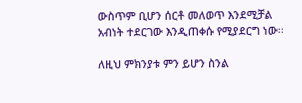ውስጥም ቢሆን ሰርቶ መለወጥ እንደሚቻል አብነት ተደርገው እንዲጠቀሱ የሚያደርግ ነው፡፡

ለዚህ ምክንያቱ ምን ይሆን ስንል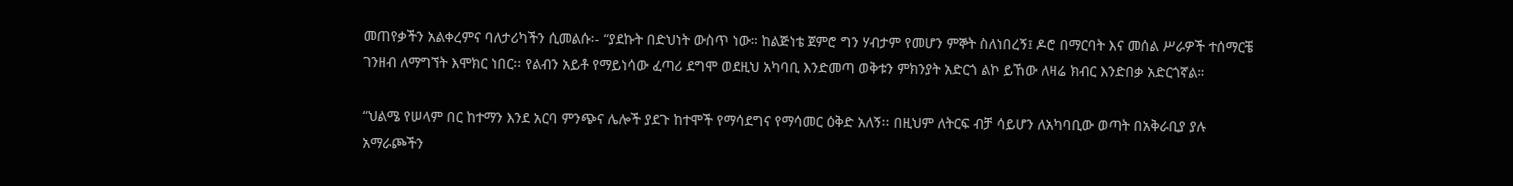መጠየቃችን አልቀረምና ባለታሪካችን ሲመልሱ፡- “ያደኩት በድህነት ውስጥ ነው። ከልጅነቴ ጀምሮ ግን ሃብታም የመሆን ምኞት ስለነበረኝ፤ ዶሮ በማርባት እና መሰል ሥራዎች ተሰማርቼ ገንዘብ ለማግኘት እሞክር ነበር፡፡ የልብን አይቶ የማይነሳው ፈጣሪ ደግሞ ወደዚህ አካባቢ እንድመጣ ወቅቱን ምክንያት አድርጎ ልኮ ይኸው ለዛሬ ክብር እንድበቃ አድርጎኛል።

“ህልሜ የሠላም በር ከተማን እንደ አርባ ምንጭና ሌሎች ያደጉ ከተሞች የማሳደግና የማሳመር ዕቅድ አለኝ፡፡ በዚህም ለትርፍ ብቻ ሳይሆን ለአካባቢው ወጣት በአቅራቢያ ያሉ አማራጮችን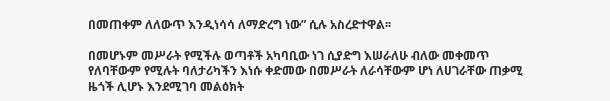በመጠቀም ለለውጥ እንዲነሳሳ ለማድረግ ነው” ሲሉ አስረድተዋል፡፡

በመሆኑም መሥራት የሚችሉ ወጣቶች አካባቢው ነገ ሲያድግ እሠራለሁ ብለው መቀመጥ የለባቸውም የሚሉት ባለታሪካችን እነሱ ቀድመው በመሥራት ለራሳቸውም ሆነ ለሀገራቸው ጠቃሚ ዜጎች ሊሆኑ እንደሚገባ መልዕክት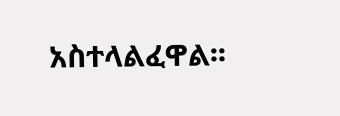አስተላልፈዋል፡፡